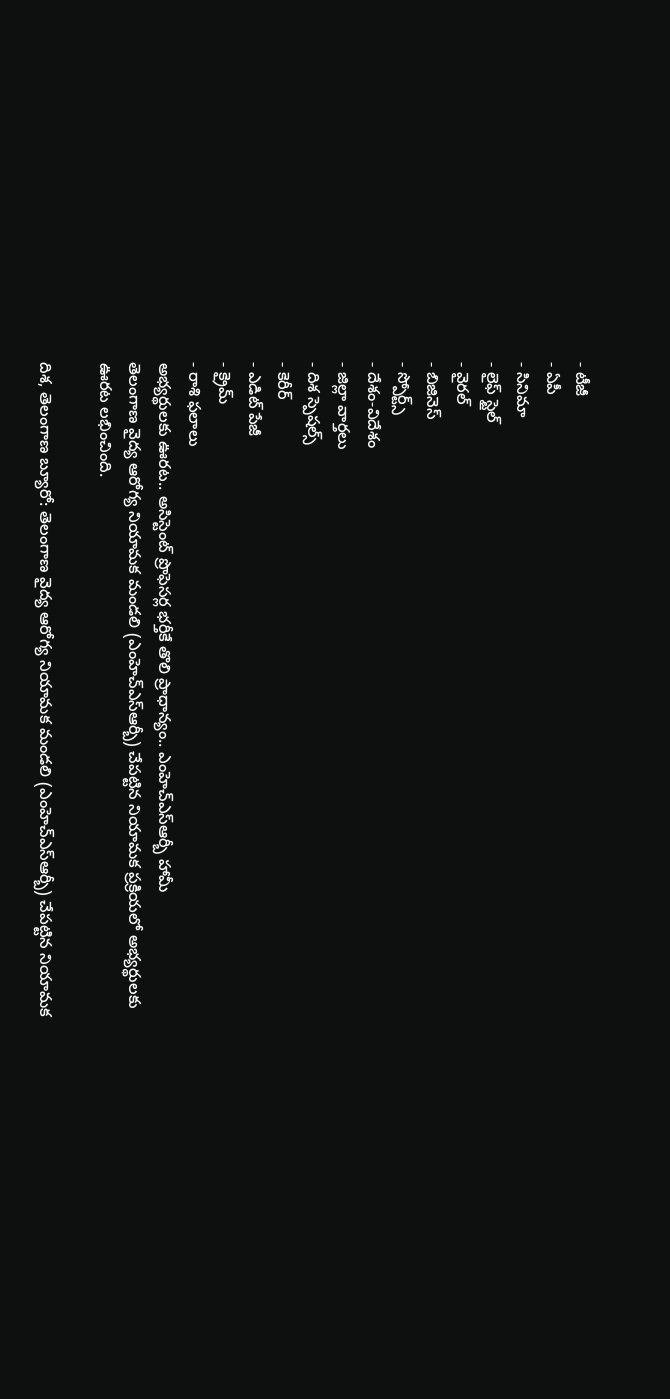- టీజీ
- ఏపీ
- సినిమా
- లైఫ్ స్టైల్
- వైరల్
- బిజినెస్
- స్పోర్ట్స్
- దేశం-విదేశం
- జిల్లా వార్తలు
- దిశ స్పెషల్స్
- కెరీర్
- ఎడిట్ పేజీ
- క్రైమ్
- రాశి ఫలాలు
అభ్యర్థులకు ఊరట.. అసిస్టెంట్ ప్రొఫెసర్ల భర్తీకే తొలి ప్రాధాన్యం.. ఎంహెచ్ఎస్ఆర్బీ హామీ
తెలంగాణ వైద్య ఆరోగ్య నియామక మండలి (ఎంహెచ్ఎస్ఆర్బీ) చేపట్టిన నియామక ప్రక్రియలో అభ్యర్థులకు ఊరట లభించింది.

దిశ, తెలంగాణ బ్యూరో: తెలంగాణ వైద్య ఆరోగ్య నియామక మండలి (ఎంహెచ్ఎస్ఆర్బీ) చేపట్టిన నియామక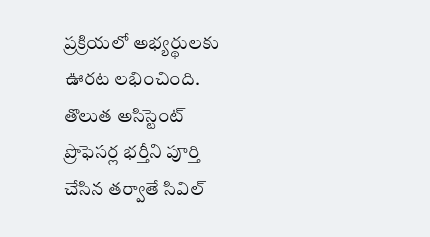ప్రక్రియలో అభ్యర్థులకు ఊరట లభించింది. తొలుత అసిస్టెంట్ ప్రొఫెసర్ల భర్తీని పూర్తి చేసిన తర్వాతే సివిల్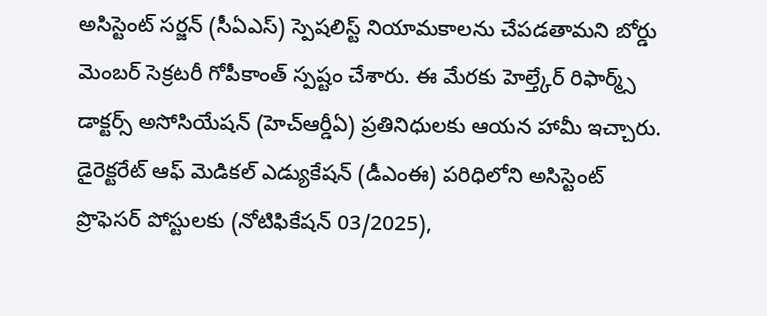అసిస్టెంట్ సర్జన్ (సీఏఎస్) స్పెషలిస్ట్ నియామకాలను చేపడతామని బోర్డు మెంబర్ సెక్రటరీ గోపీకాంత్ స్పష్టం చేశారు. ఈ మేరకు హెల్త్కేర్ రిఫార్మ్స్ డాక్టర్స్ అసోసియేషన్ (హెచ్ఆర్డీఏ) ప్రతినిధులకు ఆయన హామీ ఇచ్చారు. డైరెక్టరేట్ ఆఫ్ మెడికల్ ఎడ్యుకేషన్ (డీఎంఈ) పరిధిలోని అసిస్టెంట్ ప్రొఫెసర్ పోస్టులకు (నోటిఫికేషన్ 03/2025),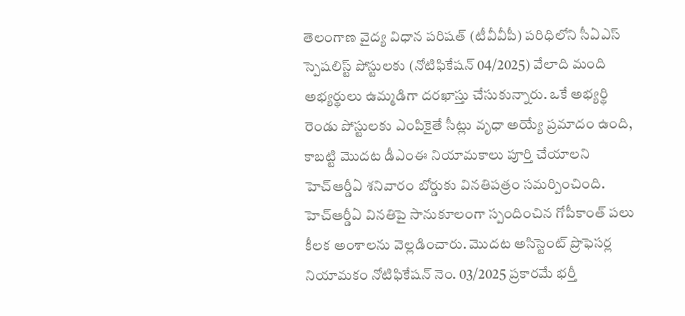తెలంగాణ వైద్య విధాన పరిషత్ (టీవీవీపీ) పరిధిలోని సీఏఎస్ స్పెషలిస్ట్ పోస్టులకు (నోటిఫికేషన్ 04/2025) వేలాది మంది అభ్యర్థులు ఉమ్మడిగా దరఖాస్తు చేసుకున్నారు. ఒకే అభ్యర్థి రెండు పోస్టులకు ఎంపికైతే సీట్లు వృధా అయ్యే ప్రమాదం ఉంది, కాబట్టి మొదట డీఎంఈ నియామకాలు పూర్తి చేయాలని హెచ్ఆర్డీఏ శనివారం బోర్డుకు వినతిపత్రం సమర్పించింది. హెచ్ఆర్డీఏ వినతిపై సానుకూలంగా స్పందించిన గోపీకాంత్ పలు కీలక అంశాలను వెల్లడించారు. మొదట అసిస్టెంట్ ప్రొఫెసర్ల నియామకం నోటిఫికేషన్ నెం. 03/2025 ప్రకారమే భర్తీ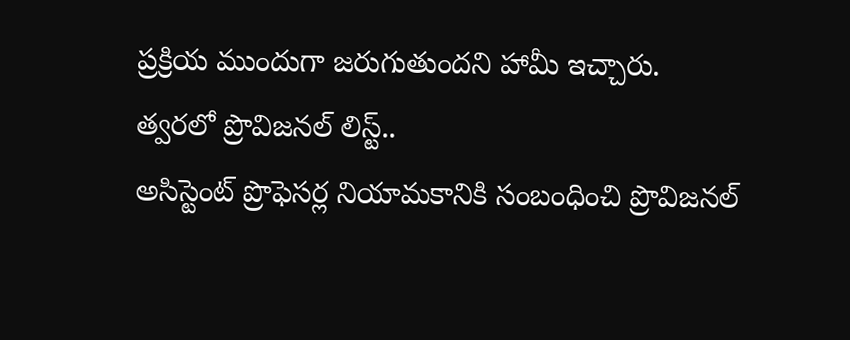ప్రక్రియ ముందుగా జరుగుతుందని హామీ ఇచ్చారు.
త్వరలో ప్రొవిజనల్ లిస్ట్..
అసిస్టెంట్ ప్రొఫెసర్ల నియామకానికి సంబంధించి ప్రొవిజనల్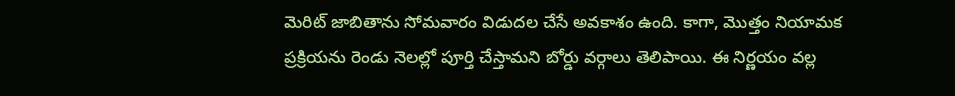మెరిట్ జాబితాను సోమవారం విడుదల చేసే అవకాశం ఉంది. కాగా, మొత్తం నియామక ప్రక్రియను రెండు నెలల్లో పూర్తి చేస్తామని బోర్డు వర్గాలు తెలిపాయి. ఈ నిర్ణయం వల్ల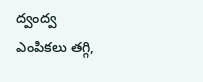ద్వంద్వ ఎంపికలు తగ్గి,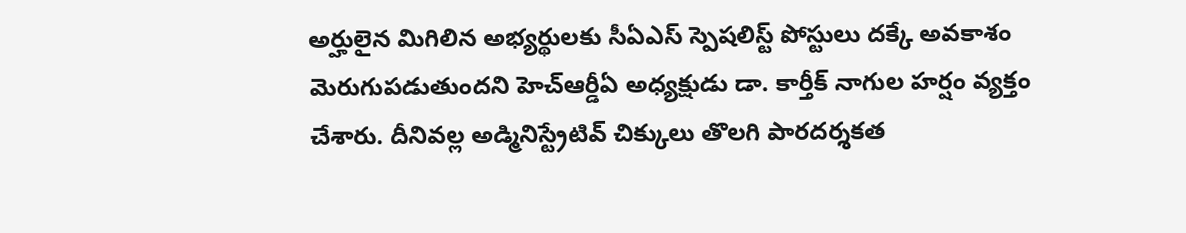అర్హులైన మిగిలిన అభ్యర్థులకు సీఏఎస్ స్పెషలిస్ట్ పోస్టులు దక్కే అవకాశం మెరుగుపడుతుందని హెచ్ఆర్డీఏ అధ్యక్షుడు డా. కార్తీక్ నాగుల హర్షం వ్యక్తం చేశారు. దీనివల్ల అడ్మినిస్ట్రేటివ్ చిక్కులు తొలగి పారదర్శకత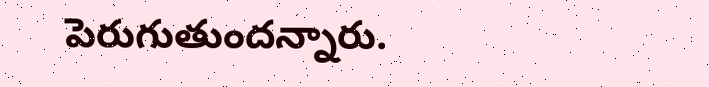పెరుగుతుందన్నారు.